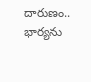దారుణం.. భార్యను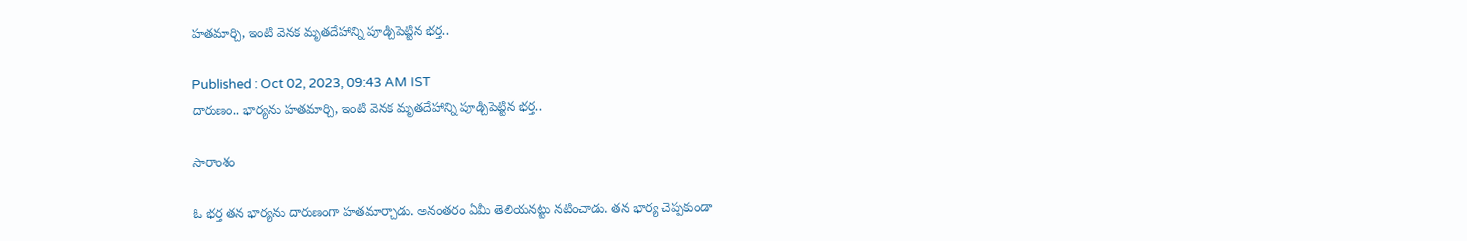హతమార్చి, ఇంటి వెనక మృతదేహాన్ని పూడ్చిపెట్టిన భర్త..

Published : Oct 02, 2023, 09:43 AM IST
దారుణం.. భార్యను హతమార్చి, ఇంటి వెనక మృతదేహాన్ని పూడ్చిపెట్టిన భర్త..

సారాంశం

ఓ భర్త తన భార్యను దారుణంగా హతమార్చాడు. అనంతరం ఏమీ తెలియనట్టు నటించాడు. తన భార్య చెప్పకుండా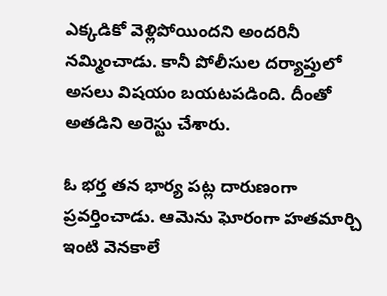ఎక్కడికో వెళ్లిపోయిందని అందరినీ నమ్మించాడు. కానీ పోలీసుల దర్యాప్తులో అసలు విషయం బయటపడింది. దీంతో అతడిని అరెస్టు చేశారు.

ఓ భర్త తన భార్య పట్ల దారుణంగా ప్రవర్తించాడు. ఆమెను ఘోరంగా హతమార్చి ఇంటి వెనకాలే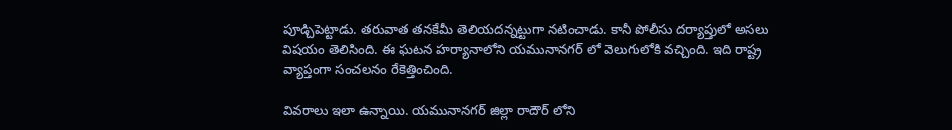పూడ్చిపెట్టాడు. తరువాత తనకేమీ తెలియదన్నట్టుగా నటించాడు. కానీ పోలీసు దర్యాప్తులో అసలు విషయం తెలిసింది. ఈ ఘటన హర్యానాలోని యమునానగర్ లో వెలుగులోకి వచ్చింది. ఇది రాష్ట్ర వ్యాప్తంగా సంచలనం రేకెత్తించింది.

వివరాలు ఇలా ఉన్నాయి. యమునానగర్ జిల్లా రాదౌర్ లోని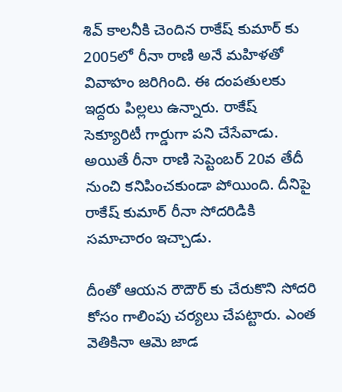శివ్ కాలనీకి చెందిన రాకేష్ కుమార్ కు 2005లో రీనా రాణి అనే మహిళతో వివాహం జరిగింది. ఈ దంపతులకు ఇద్దరు పిల్లలు ఉన్నారు. రాకేష్ సెక్యూరిటీ గార్డుగా పని చేసేవాడు. అయితే రీనా రాణి సెప్టెంబర్ 20వ తేదీ నుంచి కనిపించకుండా పోయింది. దీనిపై రాకేష్ కుమార్ రీనా సోదరిడికి సమాచారం ఇచ్చాడు.

దీంతో ఆయన రౌదౌర్ కు చేరుకొని సోదరి కోసం గాలింపు చర్యలు చేపట్టారు. ఎంత వెతికినా ఆమె జాడ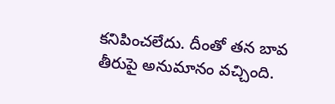కనిపించలేదు. దీంతో తన బావ తీరుపై అనుమానం వచ్చింది.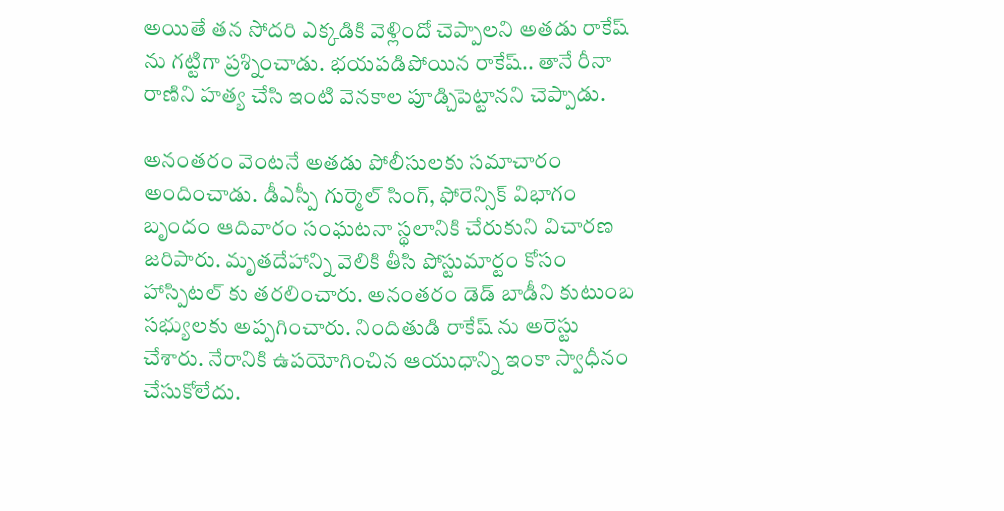అయితే తన సోదరి ఎక్కడికి వెళ్లిందో చెప్పాలని అతడు రాకేష్ ను గట్టిగా ప్రశ్నించాడు. భయపడిపోయిన రాకేష్.. తానే రీనా రాణిని హత్య చేసి ఇంటి వెనకాల పూడ్చిపెట్టానని చెప్పాడు.

అనంతరం వెంటనే అతడు పోలీసులకు సమాచారం అందించాడు. డీఎస్పీ గుర్మెల్ సింగ్, ఫోరెన్సిక్ విభాగం బృందం ఆదివారం సంఘటనా స్థలానికి చేరుకుని విచారణ జరిపారు. మృతదేహాన్ని వెలికి తీసి పోస్టుమార్టం కోసం హాస్పిటల్ కు తరలించారు. అనంతరం డెడ్ బాడీని కుటుంబ సభ్యులకు అప్పగించారు. నిందితుడి రాకేష్ ను అరెస్టు చేశారు. నేరానికి ఉపయోగించిన ఆయుధాన్ని ఇంకా స్వాధీనం చేసుకోలేదు.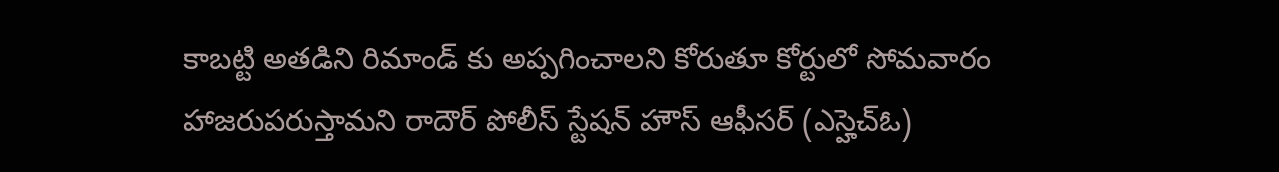కాబట్టి అతడిని రిమాండ్ కు అప్పగించాలని కోరుతూ కోర్టులో సోమవారం హాజరుపరుస్తామని రాదౌర్ పోలీస్ స్టేషన్ హౌస్ ఆఫీసర్ (ఎస్హెచ్ఓ)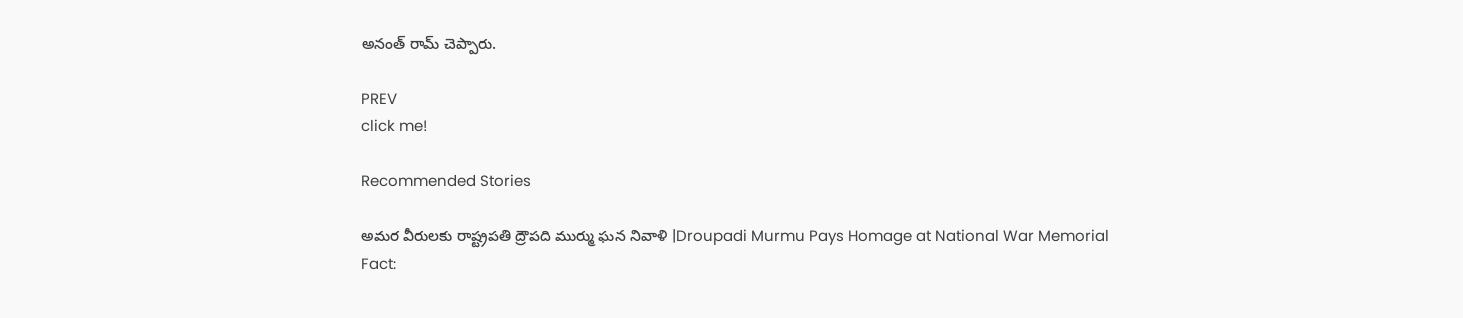అనంత్ రామ్ చెప్పారు.

PREV
click me!

Recommended Stories

అమర వీరులకు రాష్ట్రపతి ద్రౌపది ముర్ము ఘన నివాళి |Droupadi Murmu Pays Homage at National War Memorial
Fact: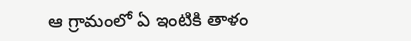ఆ గ్రామంలో ఏ ఇంటికి తాళం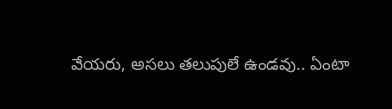వేయరు, అసలు తలుపులే ఉండవు.. ఏంటా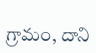గ్రామం, దాని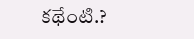కథేంటి.?